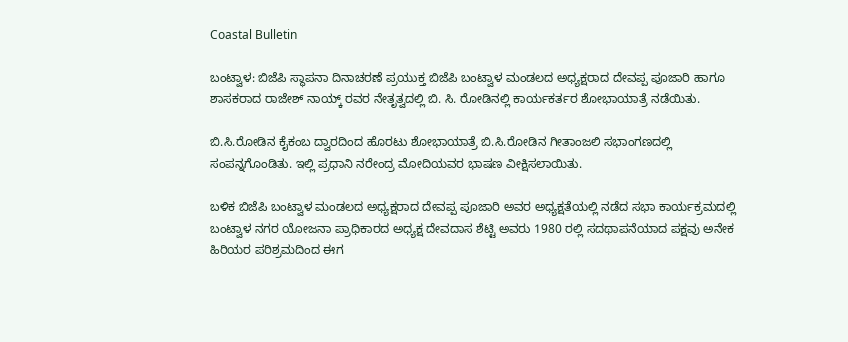Coastal Bulletin

ಬಂಟ್ವಾಳ: ಬಿಜೆಪಿ ಸ್ಥಾಪನಾ ದಿನಾಚರಣೆ ಪ್ರಯುಕ್ತ ಬಿಜೆಪಿ ಬಂಟ್ವಾಳ ಮಂಡಲದ ಅಧ್ಯಕ್ಷರಾದ ದೇವಪ್ಪ ಪೂಜಾರಿ ಹಾಗೂ ಶಾಸಕರಾದ ರಾಜೇಶ್ ನಾಯ್ಕ್ ರವರ ನೇತೃತ್ವದಲ್ಲಿ ಬಿ. ಸಿ. ರೋಡಿನಲ್ಲಿ ಕಾರ್ಯಕರ್ತರ ಶೋಭಾಯಾತ್ರೆ ನಡೆಯಿತು.

ಬಿ.ಸಿ.ರೋಡಿನ ಕೈಕಂಬ ದ್ವಾರದಿಂದ ಹೊರಟು ಶೋಭಾಯಾತ್ರೆ ಬಿ.ಸಿ.ರೋಡಿನ ಗೀತಾಂಜಲಿ ಸಭಾಂಗಣದಲ್ಲಿ ಸಂಪನ್ನಗೊಂಡಿತು‌. ಇಲ್ಲಿ ಪ್ರಧಾನಿ ನರೇಂದ್ರ ಮೋದಿಯವರ ಭಾಷಣ ವೀಕ್ಷಿಸಲಾಯಿತು.

ಬಳಿಕ‌ ಬಿಜೆಪಿ ಬಂಟ್ವಾಳ ಮಂಡಲದ ಅಧ್ಯಕ್ಷರಾದ ದೇವಪ್ಪ ಪೂಜಾರಿ ಅವರ ಅಧ್ಯಕ್ಷತೆಯಲ್ಲಿ ನಡೆದ ಸಭಾ ಕಾರ್ಯಕ್ರಮದಲ್ಲಿ ಬಂಟ್ವಾಳ ನಗರ ಯೋಜನಾ ಪ್ರಾಧಿಕಾರದ ಅಧ್ಯಕ್ಷ ದೇವದಾಸ ಶೆಟ್ಟಿ ಅವರು 1980 ರಲ್ಲಿ ಸದಥಾಪನೆಯಾದ ಪಕ್ಷವು ಅನೇಕ ಹಿರಿಯರ ಪರಿಶ್ರಮದಿಂದ ಈಗ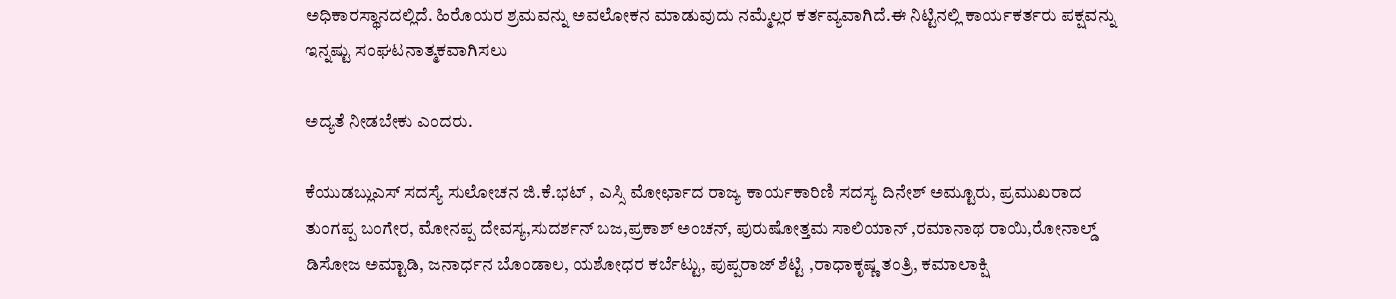ಅಧಿಕಾರಸ್ಥಾನದಲ್ಲಿದೆ. ಹಿರೊಯರ ಶ್ರಮವನ್ನು ಅವಲೋಕನ ಮಾಡುವುದು ನಮ್ಮೆಲ್ಲರ ಕರ್ತವ್ಯವಾಗಿದೆ.ಈ ನಿಟ್ಟಿನಲ್ಲಿ ಕಾರ್ಯಕರ್ತರು ಪಕ್ಷವನ್ನು ಇನ್ನಷ್ಟು ಸಂಘಟನಾತ್ಮಕವಾಗಿಸಲು

ಅದ್ಯತೆ ನೀಡಬೇಕು ಎಂದರು.

ಕೆಯುಡಬ್ಲುಎಸ್ ಸದಸ್ಯೆ ಸುಲೋಚನ ಜಿ.ಕೆ.ಭಟ್ , ಎಸ್ಸಿ ಮೋರ್ಛಾದ ರಾಜ್ಯ ಕಾರ್ಯಕಾರಿಣಿ ಸದಸ್ಯ ದಿನೇಶ್ ಅಮ್ಟೂರು, ಪ್ರಮುಖರಾದ ತುಂಗಪ್ಪ ಬಂಗೇರ, ಮೋನಪ್ಪ ದೇವಸ್ಯ,ಸುದರ್ಶನ್ ಬಜ,ಪ್ರಕಾಶ್ ಅಂಚನ್, ಪುರುಷೋತ್ತಮ ಸಾಲಿಯಾನ್ ,ರಮಾನಾಥ ರಾಯಿ,ರೋನಾಲ್ಡ್ ಡಿಸೋಜ ಅಮ್ಟಾಡಿ, ಜನಾರ್ಧನ ಬೊಂಡಾಲ, ಯಶೋಧರ ಕರ್ಬೆಟ್ಟು, ಪುಪ್ಪರಾಜ್ ಶೆಟ್ಟಿ ,ರಾಧಾಕೃಷ್ಣ ತಂತ್ರಿ, ಕಮಾಲಾಕ್ಷಿ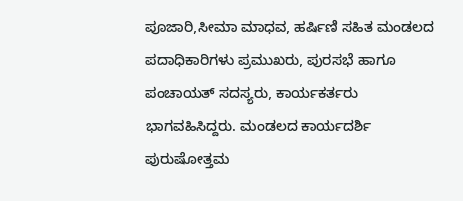ಪೂಜಾರಿ,ಸೀಮಾ ಮಾಧವ, ಹರ್ಷಿಣಿ ಸಹಿತ ಮಂಡಲದ ಪದಾಧಿಕಾರಿಗಳು ಪ್ರಮುಖರು, ಪುರಸಭೆ ಹಾಗೂ ಪಂಚಾಯತ್ ಸದಸ್ಯರು, ಕಾರ್ಯಕರ್ತರು ಭಾಗವಹಿಸಿದ್ದರು. ಮಂಡಲದ ಕಾರ್ಯದರ್ಶಿ ಪುರುಷೋತ್ತಮ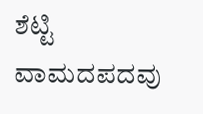ಶೆಟ್ಟಿ ವಾಮದಪದವು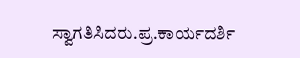ಸ್ವಾಗತಿಸಿದರು.ಪ್ರ.ಕಾರ್ಯದರ್ಶಿ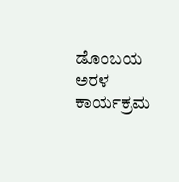ಡೊಂಬಯ ಅರಳ ಕಾರ್ಯಕ್ರಮ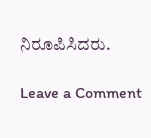ನಿರೂಪಿಸಿದರು.

Leave a Comment